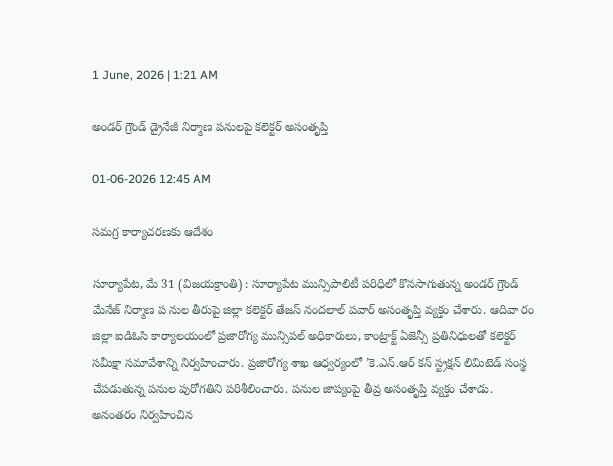1 June, 2026 | 1:21 AM

అండర్ గ్రౌండ్ డ్రైనేజీ నిర్మాణ పనులపై కలెక్టర్ అసంతృప్తి

01-06-2026 12:45 AM

సమగ్ర కార్యాచరణకు ఆదేశం

సూర్యాపేట, మే 31 (విజయక్రాంతి) : సూర్యాపేట మున్సిపాలిటీ పరిధిలో కొనసాగుతున్న అండర్ గ్రౌండ్ మేనేజ్ నిర్మాణ ప నుల తీరుపై జిల్లా కలెక్టర్ తేజస్ నందలాల్ పవార్ అసంతృప్తి వ్యక్తం చేశారు. ఆదివా రం జిల్లా ఐడిఓసి కార్యాలయంలో ప్రజారోగ్య మున్సిపల్ అధికారులు, కాంట్రాక్ట్ ఏజెన్సీ ప్రతినిధులతో కలెక్టర్ సమీక్షా సమావేశాన్ని నిర్వహించారు. ప్రజారోగ్య శాఖ ఆధ్వర్యంలో ’కె.ఎన్.ఆర్ కన్ స్ట్రక్షన్ లిమిటెడ్ సంస్థ చేపడుతున్న పనుల పురోగతిని పరిశీలించారు. పనుల జాప్యంపై తీవ్ర అసంతృప్తి వ్యక్తం చేశాడు. అనంతరం నిర్వహించిన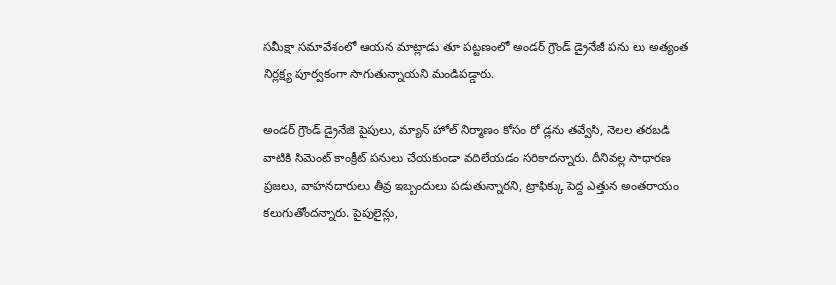సమీక్షా సమావేశంలో ఆయన మాట్లాడు తూ పట్టణంలో అండర్ గ్రౌండ్ డ్రైనేజీ పను లు అత్యంత నిర్లక్ష్య పూర్వకంగా సాగుతున్నాయని మండిపడ్డారు.

అండర్ గ్రౌండ్ డ్రైనేజి పైపులు, మ్యాన్ హోల్ నిర్మాణం కోసం రో డ్లను తవ్వేసి, నెలల తరబడి వాటికి సిమెంట్ కాంక్రీట్ పనులు చేయకుండా వదిలేయడం సరికాదన్నారు. దీనివల్ల సాధారణ ప్రజలు, వాహనదారులు తీవ్ర ఇబ్బందులు పడుతున్నారని, ట్రాఫిక్కు పెద్ద ఎత్తున అంతరాయం కలుగుతోందన్నారు. పైపులైన్లు,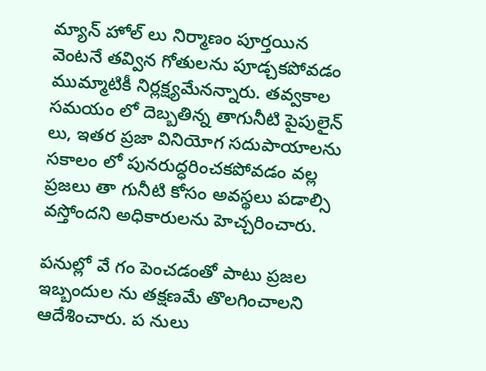మ్యాన్ హోల్ లు నిర్మాణం పూర్తయిన వెంటనే తవ్విన గోతులను పూడ్చకపోవడం ముమ్మాటికీ నిర్లక్ష్యమేనన్నారు. తవ్వకాల సమయం లో దెబ్బతిన్న తాగునీటి పైపులైన్ లు, ఇతర ప్రజా వినియోగ సదుపాయాలను సకాలం లో పునరుద్ధరించకపోవడం వల్ల ప్రజలు తా గునీటి కోసం అవస్థలు పడాల్సి వస్తోందని అధికారులను హెచ్చరించారు.

పనుల్లో వే గం పెంచడంతో పాటు ప్రజల ఇబ్బందుల ను తక్షణమే తొలగించాలని ఆదేశించారు. ప నులు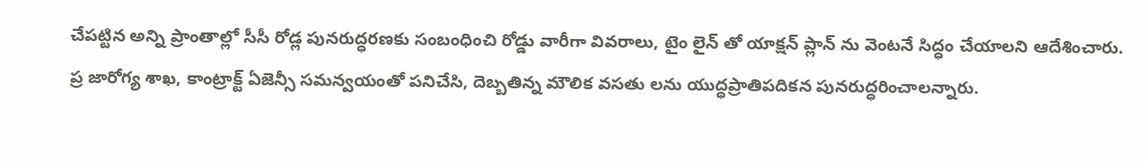చేపట్టిన అన్ని ప్రాంతాల్లో సీసీ రోడ్ల పునరుద్ధరణకు సంబంధించి రోడ్డు వారీగా వివరాలు, టైం లైన్ తో యాక్షన్ ప్లాన్ ను వెంటనే సిద్ధం చేయాలని ఆదేశించారు. ప్ర జారోగ్య శాఖ, కాంట్రాక్ట్ ఏజెన్సీ సమన్వయంతో పనిచేసి, దెబ్బతిన్న మౌలిక వసతు లను యుద్ధప్రాతిపదికన పునరుద్ధరించాలన్నారు.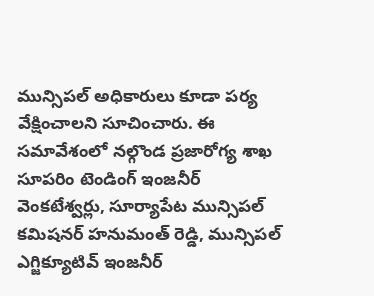మున్సిపల్ అధికారులు కూడా పర్య వేక్షించాలని సూచించారు. ఈ సమావేశంలో నల్గొండ ప్రజారోగ్య శాఖ సూపరిం టెండింగ్ ఇంజనీర్ వెంకటేశ్వర్లు, సూర్యాపేట మున్సిపల్ కమిషనర్ హనుమంత్ రెడ్డి, మున్సిపల్ ఎగ్జిక్యూటివ్ ఇంజనీర్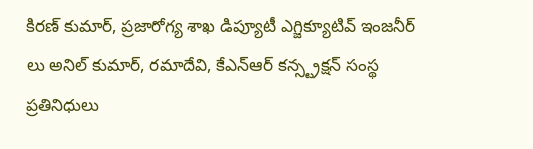కిరణ్ కుమార్, ప్రజారోగ్య శాఖ డిప్యూటీ ఎగ్జిక్యూటివ్ ఇంజనీర్ లు అనిల్ కుమార్, రమాదేవి, కేఎన్‌ఆర్ కన్స్ట్రక్షన్ సంస్థ ప్రతినిధులు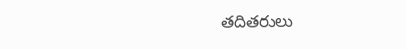తదితరులు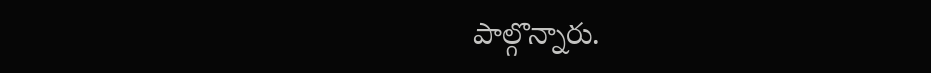పాల్గొన్నారు.